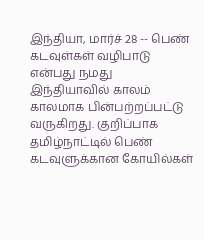இந்தியா, மார்ச் 28 -- பெண் கடவுள்கள் வழிபாடு என்பது நமது இந்தியாவில் காலம் காலமாக பின்பற்றப்பட்டு வருகிறது. குறிப்பாக தமிழ்நாட்டில் பெண் கடவுளுக்கான கோயில்கள்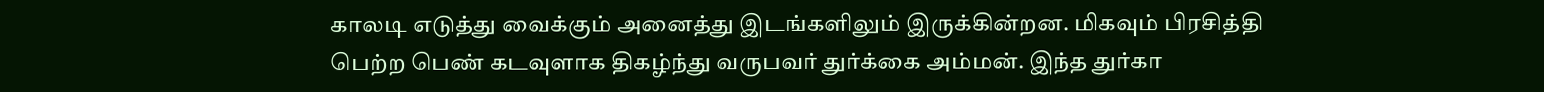காலடி எடுத்து வைக்கும் அனைத்து இடங்களிலும் இருக்கின்றன. மிகவும் பிரசித்தி பெற்ற பெண் கடவுளாக திகழ்ந்து வருபவர் துர்க்கை அம்மன். இந்த துர்கா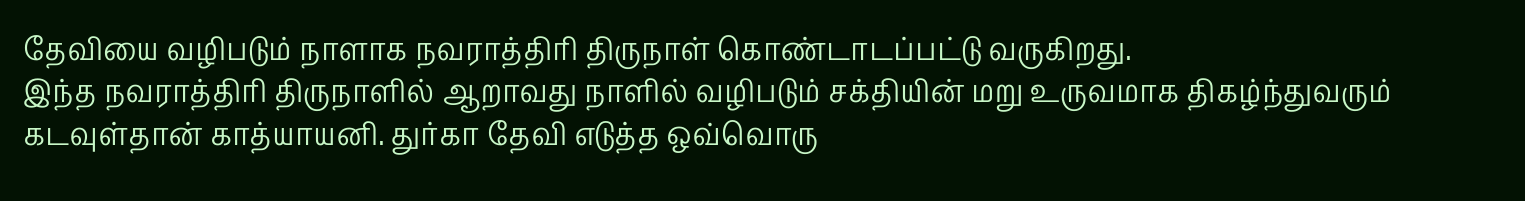தேவியை வழிபடும் நாளாக நவராத்திரி திருநாள் கொண்டாடப்பட்டு வருகிறது.
இந்த நவராத்திரி திருநாளில் ஆறாவது நாளில் வழிபடும் சக்தியின் மறு உருவமாக திகழ்ந்துவரும் கடவுள்தான் காத்யாயனி. துர்கா தேவி எடுத்த ஒவ்வொரு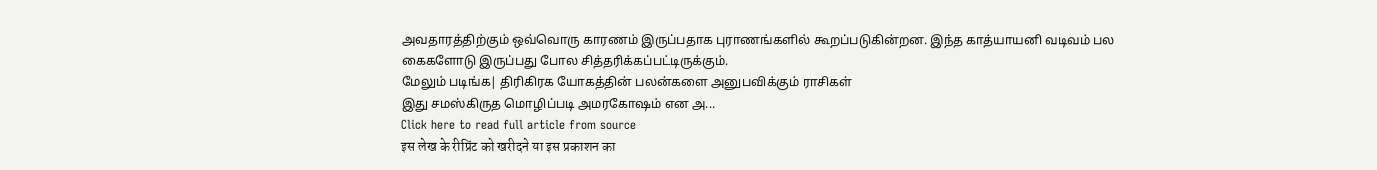அவதாரத்திற்கும் ஒவ்வொரு காரணம் இருப்பதாக புராணங்களில் கூறப்படுகின்றன. இந்த காத்யாயனி வடிவம் பல கைகளோடு இருப்பது போல சித்தரிக்கப்பட்டிருக்கும்.
மேலும் படிங்க| திரிகிரக யோகத்தின் பலன்களை அனுபவிக்கும் ராசிகள்
இது சமஸ்கிருத மொழிப்படி அமரகோஷம் என அ...
Click here to read full article from source
इस लेख के रीप्रिंट को खरीदने या इस प्रकाशन का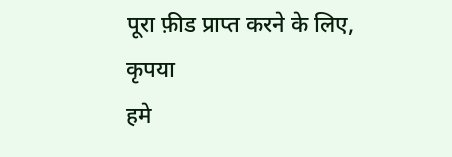पूरा फ़ीड प्राप्त करने के लिए, कृपया
हमे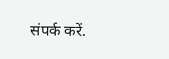संपर्क करें.